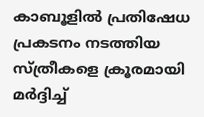കാബൂളില്‍ പ്രതിഷേധ പ്രകടനം നടത്തിയ സ്ത്രീകളെ ക്രൂരമായി മര്‍ദ്ദിച്ച്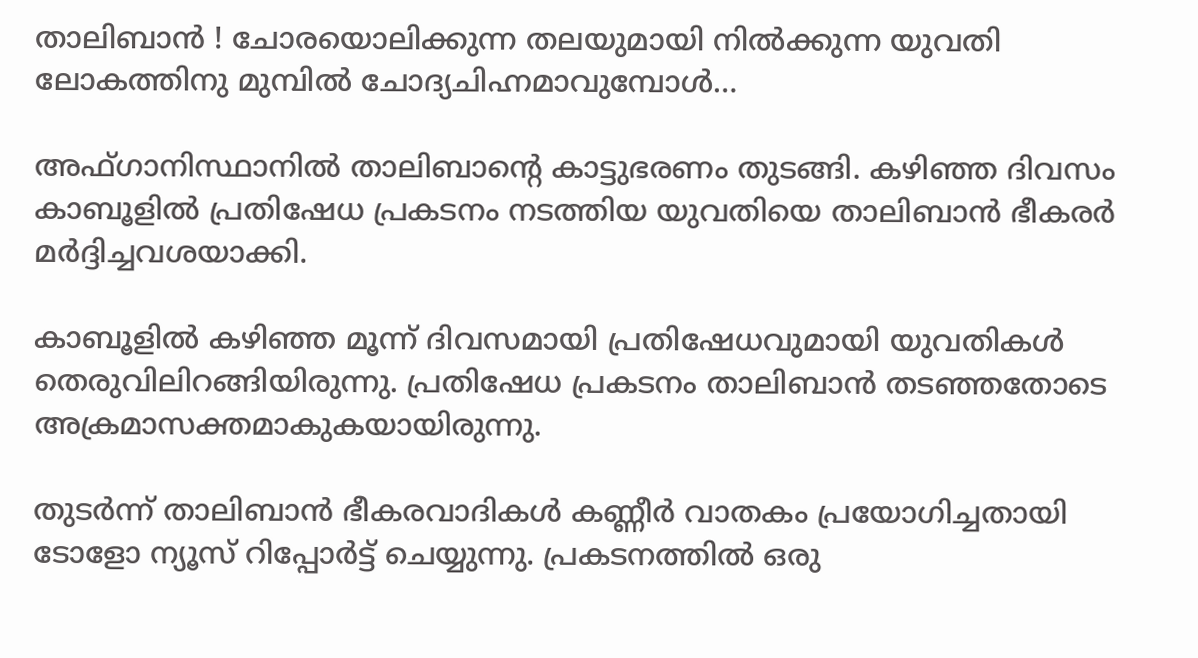താലിബാന്‍ ! ചോരയൊലിക്കുന്ന തലയുമായി നില്‍ക്കുന്ന യുവതി ലോകത്തിനു മുമ്പില്‍ ചോദ്യചിഹ്നമാവുമ്പോള്‍…

അഫ്ഗാനിസ്ഥാനില്‍ താലിബാന്റെ കാട്ടുഭരണം തുടങ്ങി. കഴിഞ്ഞ ദിവസം കാബൂളില്‍ പ്രതിഷേധ പ്രകടനം നടത്തിയ യുവതിയെ താലിബാന്‍ ഭീകരര്‍ മര്‍ദ്ദിച്ചവശയാക്കി.

കാബൂളില്‍ കഴിഞ്ഞ മൂന്ന് ദിവസമായി പ്രതിഷേധവുമായി യുവതികള്‍ തെരുവിലിറങ്ങിയിരുന്നു. പ്രതിഷേധ പ്രകടനം താലിബാന്‍ തടഞ്ഞതോടെ അക്രമാസക്തമാകുകയായിരുന്നു.

തുടര്‍ന്ന് താലിബാന്‍ ഭീകരവാദികള്‍ കണ്ണീര്‍ വാതകം പ്രയോഗിച്ചതായി ടോളോ ന്യൂസ് റിപ്പോര്‍ട്ട് ചെയ്യുന്നു. പ്രകടനത്തില്‍ ഒരു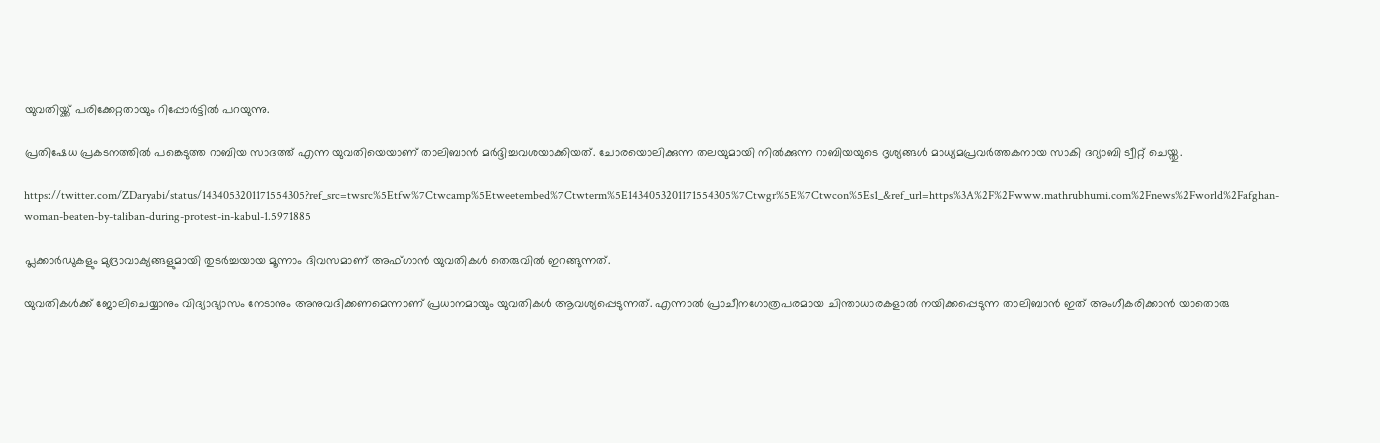യുവതിയ്ക്ക് പരിക്കേറ്റതായും റിപ്പോര്‍ട്ടില്‍ പറയുന്നു.

പ്രതിഷേധ പ്രകടനത്തില്‍ പങ്കെടുത്ത റാബിയ സാദത്ത് എന്ന യുവതിയെയാണ് താലിബാന്‍ മര്‍ദ്ദിച്ചവശയാക്കിയത്. ചോരയൊലിക്കുന്ന തലയുമായി നില്‍ക്കുന്ന റാബിയയുടെ ദൃശ്യങ്ങള്‍ മാധ്യമപ്രവര്‍ത്തകനായ സാകി ദറ്യാബി ട്വീറ്റ് ചെയ്തു.

https://twitter.com/ZDaryabi/status/1434053201171554305?ref_src=twsrc%5Etfw%7Ctwcamp%5Etweetembed%7Ctwterm%5E1434053201171554305%7Ctwgr%5E%7Ctwcon%5Es1_&ref_url=https%3A%2F%2Fwww.mathrubhumi.com%2Fnews%2Fworld%2Fafghan-woman-beaten-by-taliban-during-protest-in-kabul-1.5971885

പ്ലക്കാര്‍ഡുകളും മുദ്രാവാക്യങ്ങളുമായി തുടര്‍ച്ചയായ മൂന്നാം ദിവസമാണ് അഫ്ഗാന്‍ യുവതികള്‍ തെരുവില്‍ ഇറങ്ങുന്നത്.

യുവതികള്‍ക്ക് ജോലിചെയ്യാനും വിദ്യാഭ്യാസം നേടാനും അനുവദിക്കണമെന്നാണ് പ്രധാനമായും യുവതികള്‍ ആവശ്യപ്പെടുന്നത്. എന്നാല്‍ പ്രാചീനഗോത്രപരമായ ചിന്താധാരകളാല്‍ നയിക്കപ്പെടുന്ന താലിബാന്‍ ഇത് അംഗീകരിക്കാന്‍ യാതൊരു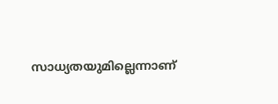സാധ്യതയുമില്ലെന്നാണ്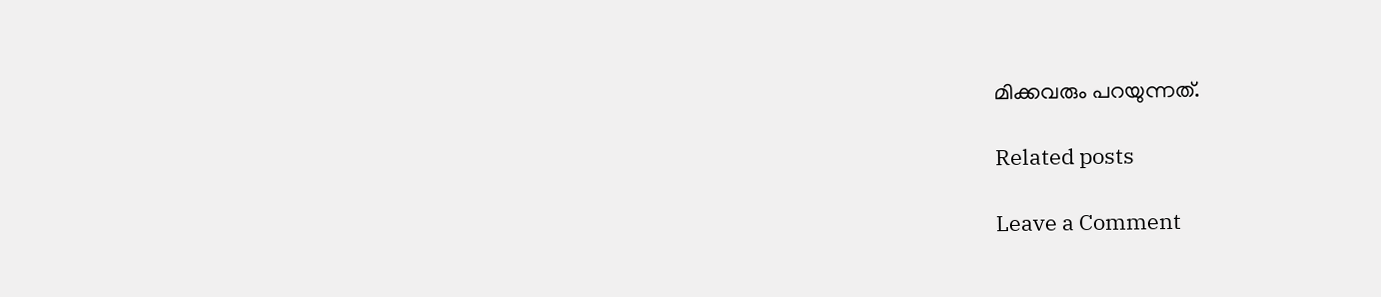മിക്കവരും പറയുന്നത്.

Related posts

Leave a Comment